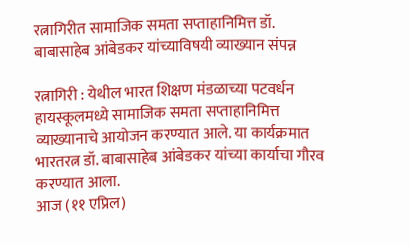रत्नागिरीत सामाजिक समता सप्ताहानिमित्त डॉ. बाबासाहेब आंबेडकर यांच्याविषयी व्याख्यान संपन्न

रत्नागिरी : येथील भारत शिक्षण मंडळाच्या पटवर्धन हायस्कूलमध्ये सामाजिक समता सप्ताहानिमित्त व्याख्यानाचे आयोजन करण्यात आले. या कार्यक्रमात भारतरत्न डॉ. बाबासाहेब आंबेडकर यांच्या कार्याचा गौरव करण्यात आला.
आज (११ एप्रिल)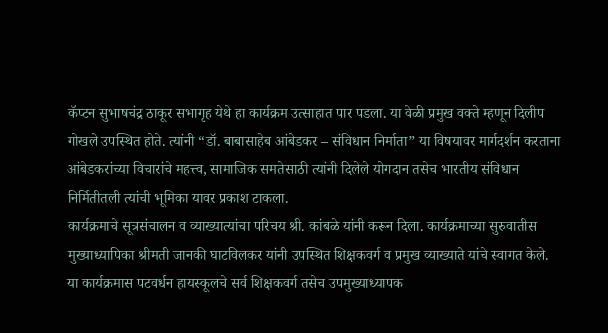कॅप्टन सुभाषचंद्र ठाकूर सभागृह येथे हा कार्यक्रम उत्साहात पार पडला. या वेळी प्रमुख वक्ते म्हणून दिलीप गोखले उपस्थित होते. त्यांनी “डॉ. बाबासाहेब आंबेडकर – संविधान निर्माता” या विषयावर मार्गदर्शन करताना आंबेडकरांच्या विचारांचे महत्त्व, सामाजिक समतेसाठी त्यांनी दिलेले योगदान तसेच भारतीय संविधान निर्मितीतली त्यांची भूमिका यावर प्रकाश टाकला.
कार्यक्रमाचे सूत्रसंचालन व व्याख्यात्यांचा परिचय श्री. कांबळे यांनी करून दिला. कार्यक्रमाच्या सुरुवातीस मुख्याध्यापिका श्रीमती जानकी घाटविलकर यांनी उपस्थित शिक्षकवर्ग व प्रमुख व्याख्याते यांचे स्वागत केले.
या कार्यक्रमास पटवर्धन हायस्कूलचे सर्व शिक्षकवर्ग तसेच उपमुख्याध्यापक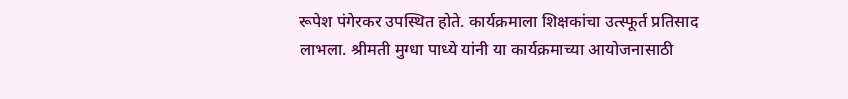रूपेश पंगेरकर उपस्थित होते. कार्यक्रमाला शिक्षकांचा उत्स्फूर्त प्रतिसाद लाभला. श्रीमती मुग्धा पाध्ये यांनी या कार्यक्रमाच्या आयोजनासाठी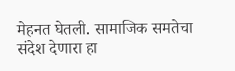मेहनत घेतली. सामाजिक समतेचा संदेश देणारा हा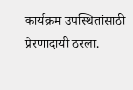कार्यक्रम उपस्थितांसाठी प्रेरणादायी ठरला.